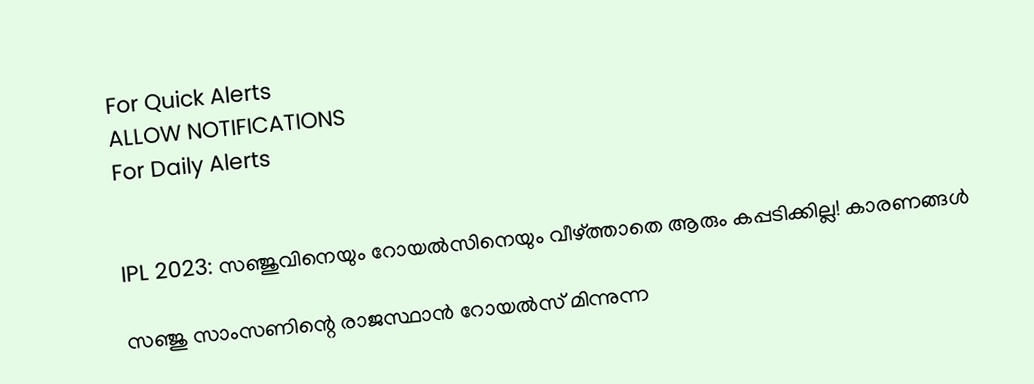For Quick Alerts
ALLOW NOTIFICATIONS
For Daily Alerts


IPL 2023: സഞ്ജുവിനെയും റോയല്‍സിനെയും വീഴ്ത്താതെ ആരും കപ്പടിക്കില്ല! കാരണങ്ങള്‍

സഞ്ജു സാംസണിന്റെ രാജസ്ഥാന്‍ റോയല്‍സ് മിന്നുന്ന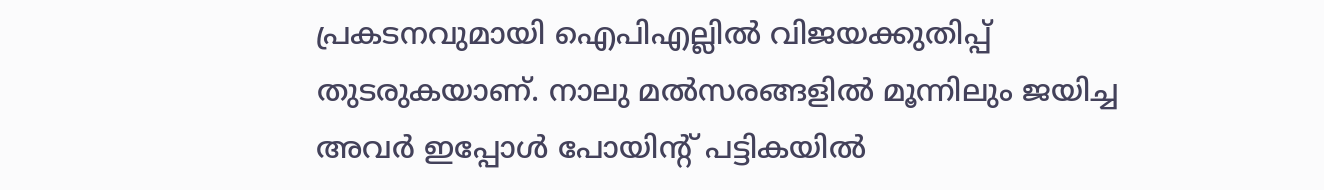പ്രകടനവുമായി ഐപിഎല്ലില്‍ വിജയക്കുതിപ്പ് തുടരുകയാണ്. നാലു മല്‍സരങ്ങളില്‍ മൂന്നിലും ജയിച്ച അവര്‍ ഇപ്പോള്‍ പോയിന്റ് പട്ടികയില്‍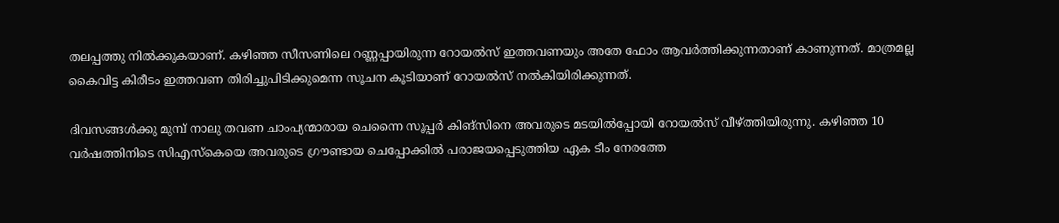തലപ്പത്തു നില്‍ക്കുകയാണ്. കഴിഞ്ഞ സീസണിലെ റണ്ണപ്പായിരുന്ന റോയല്‍സ് ഇത്തവണയും അതേ ഫോം ആവര്‍ത്തിക്കുന്നതാണ് കാണുന്നത്. മാത്രമല്ല കൈവിട്ട കിരീടം ഇത്തവണ തിരിച്ചുപിടിക്കുമെന്ന സൂചന കൂടിയാണ് റോയല്‍സ് നല്‍കിയിരിക്കുന്നത്.

ദിവസങ്ങള്‍ക്കു മുമ്പ് നാലു തവണ ചാംപ്യന്മാരായ ചെന്നൈ സൂപ്പര്‍ കിങ്‌സിനെ അവരുടെ മടയില്‍പ്പോയി റോയല്‍സ് വീഴ്ത്തിയിരുന്നു. കഴിഞ്ഞ 10 വര്‍ഷത്തിനിടെ സിഎസ്‌കെയെ അവരുടെ ഗ്രൗണ്ടായ ചെപ്പോക്കില്‍ പരാജയപ്പെടുത്തിയ ഏക ടീം നേരത്തേ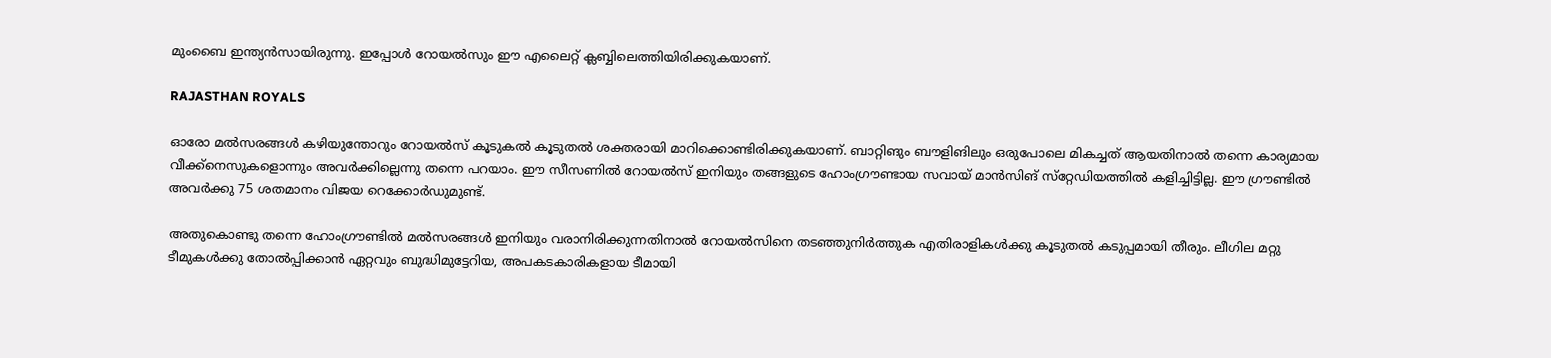മുംബൈ ഇന്ത്യന്‍സായിരുന്നു. ഇപ്പോള്‍ റോയല്‍സും ഈ എലൈറ്റ് ക്ലബ്ബിലെത്തിയിരിക്കുകയാണ്.

RAJASTHAN ROYALS

ഓരോ മല്‍സരങ്ങള്‍ കഴിയുന്തോറും റോയല്‍സ് കൂടുകല്‍ കൂടുതല്‍ ശക്തരായി മാറിക്കൊണ്ടിരിക്കുകയാണ്. ബാറ്റിങും ബൗളിങിലും ഒരുപോലെ മികച്ചത് ആയതിനാല്‍ തന്നെ കാര്യമായ വീക്ക്‌നെസുകളൊന്നും അവര്‍ക്കില്ലെന്നു തന്നെ പറയാം. ഈ സീസണില്‍ റോയല്‍സ് ഇനിയും തങ്ങളുടെ ഹോംഗ്രൗണ്ടായ സവായ് മാന്‍സിങ് സ്‌റ്റേഡിയത്തില്‍ കളിച്ചിട്ടില്ല. ഈ ഗ്രൗണ്ടില്‍ അവര്‍ക്കു 75 ശതമാനം വിജയ റെക്കോര്‍ഡുമുണ്ട്.

അതുകൊണ്ടു തന്നെ ഹോംഗ്രൗണ്ടില്‍ മല്‍സരങ്ങള്‍ ഇനിയും വരാനിരിക്കുന്നതിനാല്‍ റോയല്‍സിനെ തടഞ്ഞുനിര്‍ത്തുക എതിരാളികള്‍ക്കു കൂടുതല്‍ കടുപ്പമായി തീരും. ലീഗില മറ്റു ടീമുകള്‍ക്കു തോല്‍പ്പിക്കാന്‍ ഏറ്റവും ബുദ്ധിമുട്ടേറിയ, അപകടകാരികളായ ടീമായി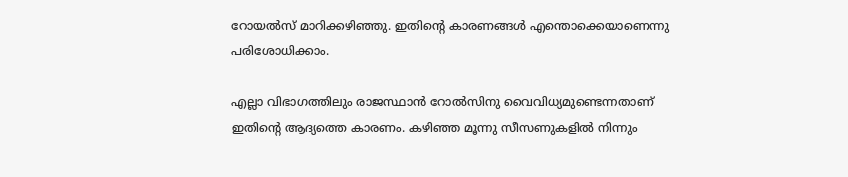റോയല്‍സ് മാറിക്കഴിഞ്ഞു. ഇതിന്റെ കാരണങ്ങള്‍ എന്തൊക്കെയാണെന്നു പരിശോധിക്കാം.

എല്ലാ വിഭാഗത്തിലും രാജസ്ഥാന്‍ റോല്‍സിനു വൈവിധ്യമുണ്ടെന്നതാണ് ഇതിന്റെ ആദ്യത്തെ കാരണം. കഴിഞ്ഞ മൂന്നു സീസണുകളില്‍ നിന്നും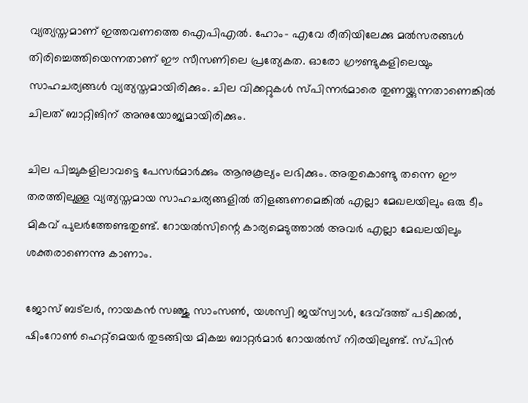വ്യത്യസ്തമാണ് ഇത്തവണത്തെ ഐപിഎല്‍. ഹോം- എവേ രീതിയിലേക്കു മല്‍സരങ്ങള്‍ തിരിച്ചെത്തിയെന്നതാണ് ഈ സീസണിലെ പ്രത്യേകത. ഓരോ ഗ്രൗണ്ടുകളിലെയും സാഹചര്യങ്ങള്‍ വ്യത്യസ്തമായിരിക്കും. ചില വിക്കറ്റുകള്‍ സ്പിന്നര്‍മാരെ തുണയ്ക്കുന്നതാണെങ്കില്‍ ചിലത് ബാറ്റിങിന് അനുയോജ്യമായിരിക്കും.

ചില പിച്ചുകളിലാവട്ടെ പേസര്‍മാര്‍ക്കും ആനുകൂല്യം ലഭിക്കും. അതുകൊണ്ടു തന്നെ ഈ തരത്തിലുള്ള വ്യത്യസ്തമായ സാഹചര്യങ്ങളില്‍ തിളങ്ങണമെങ്കില്‍ എല്ലാ മേഖലയിലും ഒരു ടീം മികവ് പുലര്‍ത്തേണ്ടതുണ്ട്. റോയല്‍സിന്റെ കാര്യമെടുത്താല്‍ അവര്‍ എല്ലാ മേഖലയിലും ശക്തരാണെന്നു കാണാം.

ജോസ് ബട്‌ലര്‍, നായകന്‍ സഞ്ജു സാംസണ്‍, യശസ്വി ജയ്‌സ്വാള്‍, ദേവ്ദത്ത് പടിക്കല്‍, ഷിംറോണ്‍ ഹെറ്റ്‌മെയര്‍ തുടങ്ങിയ മികച്ച ബാറ്റര്‍മാര്‍ റോയല്‍സ് നിരയിലുണ്ട്. സ്പിന്‍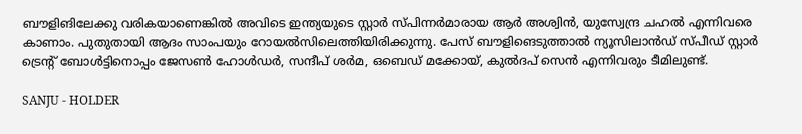ബൗളിങിലേക്കു വരികയാണെങ്കില്‍ അവിടെ ഇന്ത്യയുടെ സ്റ്റാര്‍ സ്പിന്നര്‍മാരായ ആര്‍ അശ്വിന്‍, യുസ്വേന്ദ്ര ചഹല്‍ എന്നിവരെ കാണാം. പുതുതായി ആദം സാംപയും റോയല്‍സിലെത്തിയിരിക്കുന്നു. പേസ് ബൗളിങെടുത്താല്‍ ന്യൂസിലാന്‍ഡ് സ്പീഡ് സ്റ്റാര്‍ ട്രെന്റ് ബോള്‍ട്ടിനൊപ്പം ജേസണ്‍ ഹോള്‍ഡര്‍, സന്ദീപ് ശര്‍മ, ഒബെഡ് മക്കോയ്, കുല്‍ദപ് സെന്‍ എന്നിവരും ടീമിലുണ്ട്.

SANJU - HOLDER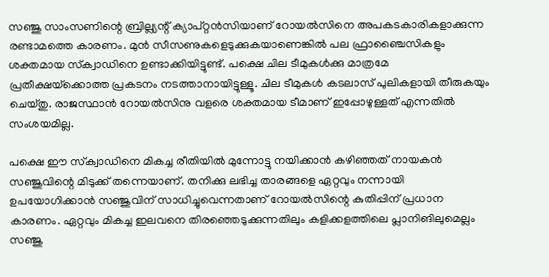സഞ്ജു സാംസണിന്റെ ബ്രില്ല്യന്റ് ക്യാപ്റ്റന്‍സിയാണ് റോയല്‍സിനെ അപകടകാരികളാക്കുന്ന രണ്ടാമത്തെ കാരണം. മുന്‍ സീസണുകളെടുക്കുകയാണെങ്കില്‍ പല ഫ്രാഞ്ചൈസികളും ശക്തമായ സ്‌ക്വാഡിനെ ഉണ്ടാക്കിയിട്ടുണ്ട്. പക്ഷെ ചില ടീമുകള്‍ക്കു മാത്രമേ പ്രതീക്ഷയ്‌ക്കൊത്ത പ്രകടനം നടത്താനായിട്ടുള്ളൂ. ചില ടീമുകള്‍ കടലാസ് പുലികളായി തീരുകയും ചെയ്തു. രാജസ്ഥാന്‍ റോയല്‍സിനു വളരെ ശക്തമായ ടീമാണ് ഇപ്പോഴുള്ളത് എന്നതില്‍ സംശയമില്ല.

പക്ഷെ ഈ സ്‌ക്വാഡിനെ മികച്ച രീതിയില്‍ മുന്നോട്ടു നയിക്കാന്‍ കഴിഞ്ഞത് നായകന്‍ സഞ്ജുവിന്റെ മിടുക്ക് തന്നെയാണ്. തനിക്കു ലഭിച്ച താരങ്ങളെ ഏറ്റവും നന്നായി ഉപയോഗിക്കാന്‍ സഞ്ജുവിന് സാധിച്ചുവെന്നതാണ് റോയല്‍സിന്റെ കുതിപ്പിന് പ്രധാന കാരണം. ഏറ്റവും മികച്ച ഇലവനെ തിരഞ്ഞെടുക്കുന്നതിലും കളിക്കളത്തിലെ പ്ലാനിങിലുമെല്ലം സഞ്ജു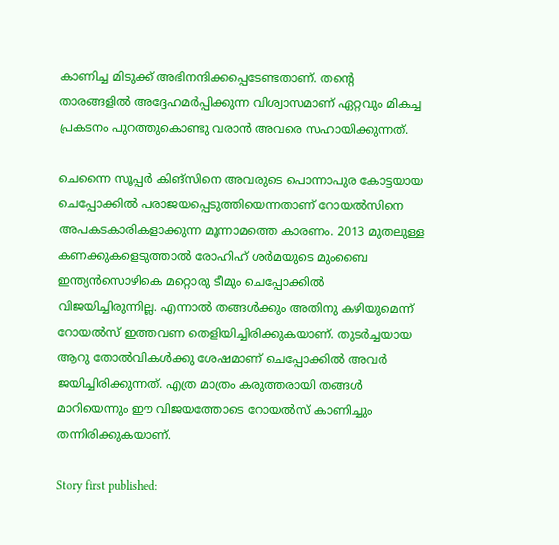കാണിച്ച മിടുക്ക് അഭിനന്ദിക്കപ്പെടേണ്ടതാണ്. തന്റെ താരങ്ങളില്‍ അദ്ദേഹമര്‍പ്പിക്കുന്ന വിശ്വാസമാണ് ഏറ്റവും മികച്ച പ്രകടനം പുറത്തുകൊണ്ടു വരാന്‍ അവരെ സഹായിക്കുന്നത്.

ചെന്നൈ സൂപ്പര്‍ കിങ്‌സിനെ അവരുടെ പൊന്നാപുര കോട്ടയായ ചെപ്പോക്കില്‍ പരാജയപ്പെടുത്തിയെന്നതാണ് റോയല്‍സിനെ അപകടകാരികളാക്കുന്ന മൂന്നാമത്തെ കാരണം. 2013 മുതലുള്ള കണക്കുകളെടുത്താല്‍ രോഹിഹ് ശര്‍മയുടെ മുംബൈ ഇന്ത്യന്‍സൊഴികെ മറ്റൊരു ടീമും ചെപ്പോക്കില്‍ വിജയിച്ചിരുന്നില്ല. എന്നാല്‍ തങ്ങള്‍ക്കും അതിനു കഴിയുമെന്ന് റോയല്‍സ് ഇത്തവണ തെളിയിച്ചിരിക്കുകയാണ്. തുടര്‍ച്ചയായ ആറു തോല്‍വികള്‍ക്കു ശേഷമാണ് ചെപ്പോക്കില്‍ അവര്‍ ജയിച്ചിരിക്കുന്നത്. എത്ര മാത്രം കരുത്തരായി തങ്ങള്‍ മാറിയെന്നും ഈ വിജയത്തോടെ റോയല്‍സ് കാണിച്ചും തന്നിരിക്കുകയാണ്.

Story first published: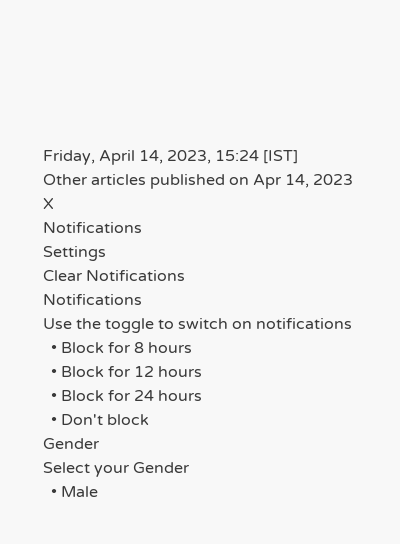Friday, April 14, 2023, 15:24 [IST]
Other articles published on Apr 14, 2023
X
Notifications
Settings
Clear Notifications
Notifications
Use the toggle to switch on notifications
  • Block for 8 hours
  • Block for 12 hours
  • Block for 24 hours
  • Don't block
Gender
Select your Gender
  • Male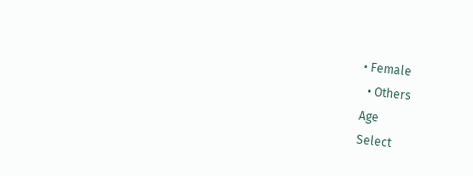• Female
  • Others
Age
Select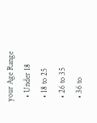your Age Range
  • Under 18
  • 18 to 25
  • 26 to 35
  • 36 to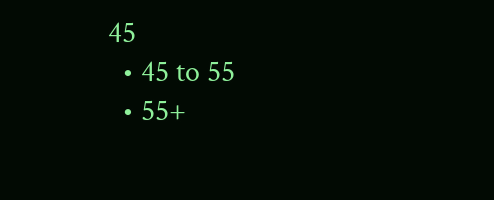45
  • 45 to 55
  • 55+